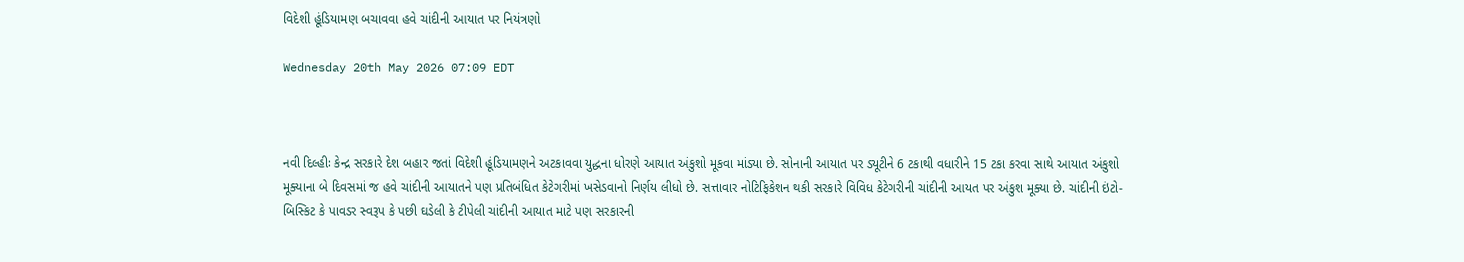વિદેશી હૂંડિયામણ બચાવવા હવે ચાંદીની આયાત પર નિયંત્રણો

Wednesday 20th May 2026 07:09 EDT



નવી દિલ્હીઃ કેન્દ્ર સરકારે દેશ બહાર જતાં વિદેશી હૂંડિયામણને અટકાવવા યુદ્ધના ધોરણે આયાત અંકુશો મૂકવા માંડ્યા છે. સોનાની આયાત પર ડ્યૂટીને 6 ટકાથી વધારીને 15 ટકા કરવા સાથે આયાત અંકુશો મૂક્યાના બે દિવસમાં જ હવે ચાંદીની આયાતને પણ પ્રતિબંધિત કેટેગરીમાં ખસેડવાનો નિર્ણય લીધો છે. સત્તાવાર નોટિફિકેશન થકી સરકારે વિવિધ કેટેગરીની ચાંદીની આયત પર અંકુશ મૂક્યા છે. ચાંદીની ઇંટો-બિસ્કિટ કે પાવડર સ્વરૂપ કે પછી ઘડેલી કે ટીપેલી ચાંદીની આયાત માટે પણ સરકારની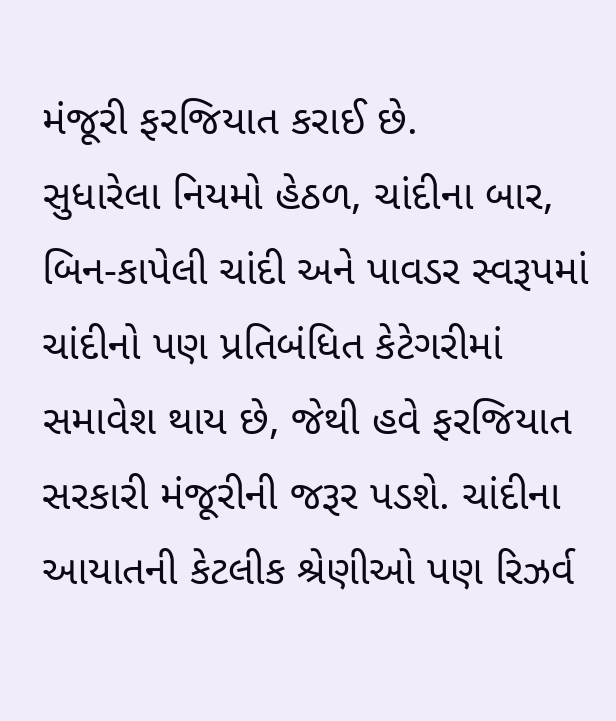મંજૂરી ફરજિયાત કરાઈ છે.
સુધારેલા નિયમો હેઠળ, ચાંદીના બાર, બિન-કાપેલી ચાંદી અને પાવડર સ્વરૂપમાં ચાંદીનો પણ પ્રતિબંધિત કેટેગરીમાં સમાવેશ થાય છે, જેથી હવે ફરજિયાત સરકારી મંજૂરીની જરૂર પડશે. ચાંદીના આયાતની કેટલીક શ્રેણીઓ પણ રિઝર્વ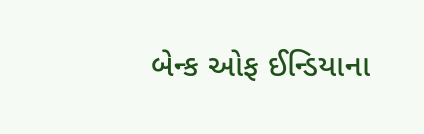બેન્ક ઓફ ઈન્ડિયાના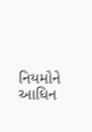નિયમોને આધિન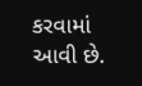કરવામાં આવી છે.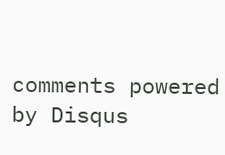comments powered by Disqus